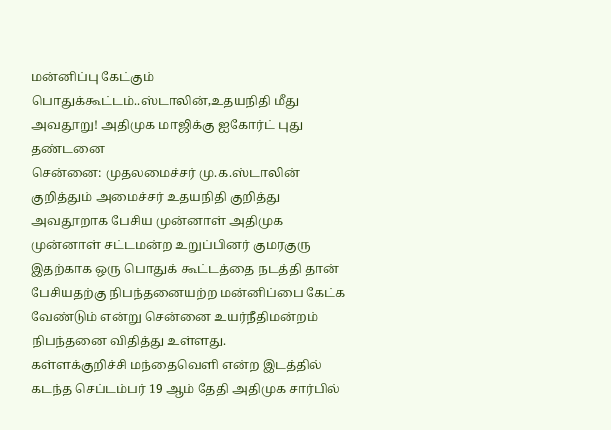மன்னிப்பு கேட்கும் பொதுக்கூட்டம்..ஸ்டாலின்,உதயநிதி மீது அவதூறு! அதிமுக மாஜிக்கு ஐகோர்ட் புது தண்டனை
சென்னை: முதலமைச்சர் மு.க.ஸ்டாலின் குறித்தும் அமைச்சர் உதயநிதி குறித்து அவதூறாக பேசிய முன்னாள் அதிமுக முன்னாள் சட்டமன்ற உறுப்பினர் குமரகுரு இதற்காக ஒரு பொதுக் கூட்டத்தை நடத்தி தான் பேசியதற்கு நிபந்தனையற்ற மன்னிப்பை கேட்க வேண்டும் என்று சென்னை உயர்நீதிமன்றம் நிபந்தனை விதித்து உள்ளது.
கள்ளக்குறிச்சி மந்தைவெளி என்ற இடத்தில் கடந்த செப்டம்பர் 19 ஆம் தேதி அதிமுக சார்பில்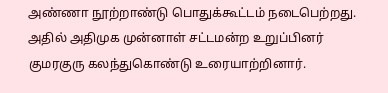அண்ணா நூற்றாண்டு பொதுக்கூட்டம் நடைபெற்றது. அதில் அதிமுக முன்னாள் சட்டமன்ற உறுப்பினர் குமரகுரு கலந்துகொண்டு உரையாற்றினார்.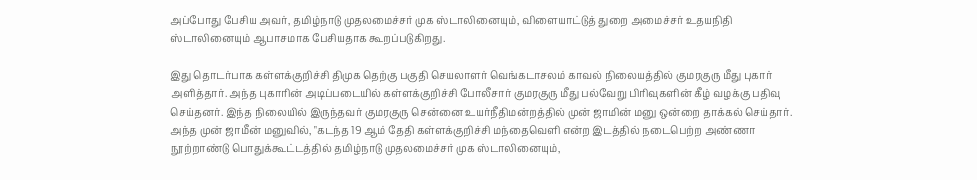அப்போது பேசிய அவர், தமிழ்நாடு முதலமைச்சர் முக ஸ்டாலினையும், விளையாட்டுத் துறை அமைச்சர் உதயநிதி ஸ்டாலினையும் ஆபாசமாக பேசியதாக கூறப்படுகிறது.

இது தொடர்பாக கள்ளக்குறிச்சி திமுக தெற்கு பகுதி செயலாளர் வெங்கடாசலம் காவல் நிலையத்தில் குமரகுரு மீது புகார் அளித்தார். அந்த புகாரின் அடிப்படையில் கள்ளக்குறிச்சி போலீசார் குமரகுரு மீது பல்வேறு பிரிவுகளின் கீழ் வழக்கு பதிவு செய்தனர். இந்த நிலையில் இருந்தவர் குமரகுரு சென்னை உயர்நீதிமன்றத்தில் முன் ஜாமின் மனு ஒன்றை தாக்கல் செய்தார்.
அந்த முன் ஜாமீன் மனுவில், "கடந்த 19 ஆம் தேதி கள்ளக்குறிச்சி மந்தைவெளி என்ற இடத்தில் நடைபெற்ற அண்ணா நூற்றாண்டு பொதுக்கூட்டத்தில் தமிழ்நாடு முதலமைச்சர் முக ஸ்டாலினையும்,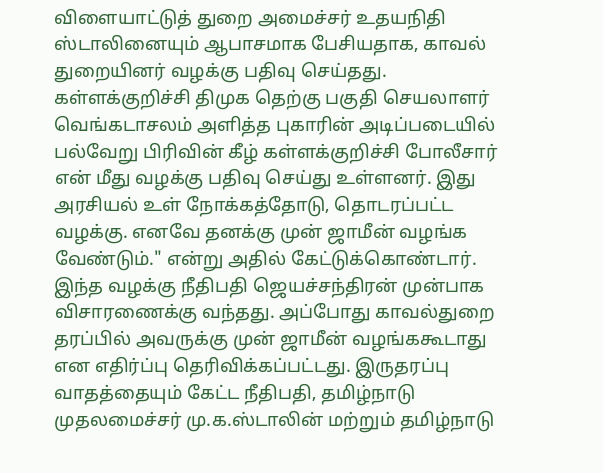விளையாட்டுத் துறை அமைச்சர் உதயநிதி ஸ்டாலினையும் ஆபாசமாக பேசியதாக, காவல் துறையினர் வழக்கு பதிவு செய்தது.
கள்ளக்குறிச்சி திமுக தெற்கு பகுதி செயலாளர் வெங்கடாசலம் அளித்த புகாரின் அடிப்படையில் பல்வேறு பிரிவின் கீழ் கள்ளக்குறிச்சி போலீசார் என் மீது வழக்கு பதிவு செய்து உள்ளனர். இது அரசியல் உள் நோக்கத்தோடு, தொடரப்பட்ட வழக்கு. எனவே தனக்கு முன் ஜாமீன் வழங்க வேண்டும்." என்று அதில் கேட்டுக்கொண்டார்.
இந்த வழக்கு நீதிபதி ஜெயச்சந்திரன் முன்பாக விசாரணைக்கு வந்தது. அப்போது காவல்துறை தரப்பில் அவருக்கு முன் ஜாமீன் வழங்ககூடாது என எதிர்ப்பு தெரிவிக்கப்பட்டது. இருதரப்பு வாதத்தையும் கேட்ட நீதிபதி, தமிழ்நாடு முதலமைச்சர் மு.க.ஸ்டாலின் மற்றும் தமிழ்நாடு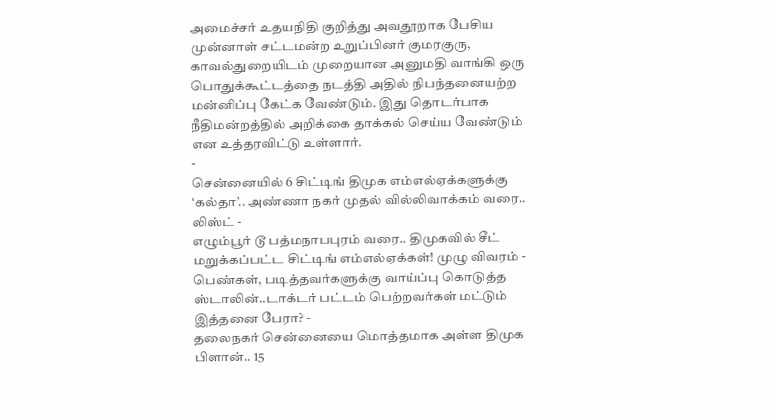அமைச்சர் உதயநிதி குறித்து அவதூறாக பேசிய முன்னாள் சட்டமன்ற உறுப்பினர் குமரகுரு, காவல்துறையிடம் முறையான அனுமதி வாங்கி ஒரு பொதுக்கூட்டத்தை நடத்தி அதில் நிபந்தனையற்ற மன்னிப்பு கேட்க வேண்டும். இது தொடர்பாக நீதிமன்றத்தில் அறிக்கை தாக்கல் செய்ய வேண்டும் என உத்தரவிட்டு உள்ளார்.
-
சென்னையில் 6 சிட்டிங் திமுக எம்எல்ஏக்களுக்கு ‘கல்தா’.. அண்ணா நகர் முதல் வில்லிவாக்கம் வரை.. லிஸ்ட் -
எழும்பூர் டூ பத்மநாபபுரம் வரை.. திமுகவில் சீட் மறுக்கப்பட்ட சிட்டிங் எம்எல்ஏக்கள்! முழு விவரம் -
பெண்கள், படித்தவர்களுக்கு வாய்ப்பு கொடுத்த ஸ்டாலின்..டாக்டர் பட்டம் பெற்றவர்கள் மட்டும் இத்தனை பேரா? -
தலைநகர் சென்னையை மொத்தமாக அள்ள திமுக பிளான்.. 15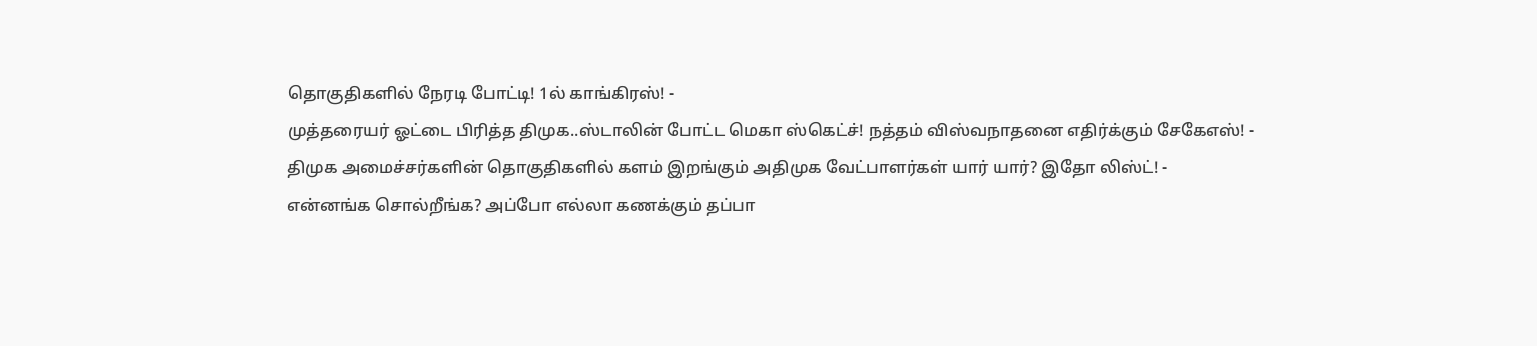தொகுதிகளில் நேரடி போட்டி! 1ல் காங்கிரஸ்! -
முத்தரையர் ஓட்டை பிரித்த திமுக..ஸ்டாலின் போட்ட மெகா ஸ்கெட்ச்! நத்தம் விஸ்வநாதனை எதிர்க்கும் சேகேஎஸ்! -
திமுக அமைச்சர்களின் தொகுதிகளில் களம் இறங்கும் அதிமுக வேட்பாளர்கள் யார் யார்? இதோ லிஸ்ட்! -
என்னங்க சொல்றீங்க? அப்போ எல்லா கணக்கும் தப்பா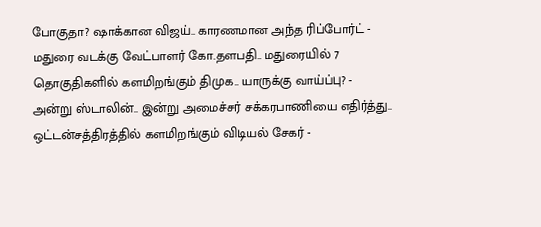போகுதா? ஷாக்கான விஜய்.. காரணமான அந்த ரிப்போர்ட் -
மதுரை வடக்கு வேட்பாளர் கோ.தளபதி.. மதுரையில் 7 தொகுதிகளில் களமிறங்கும் திமுக.. யாருக்கு வாய்ப்பு? -
அன்று ஸ்டாலின்.. இன்று அமைச்சர் சக்கரபாணியை எதிர்த்து.. ஒட்டன்சத்திரத்தில் களமிறங்கும் விடியல் சேகர் -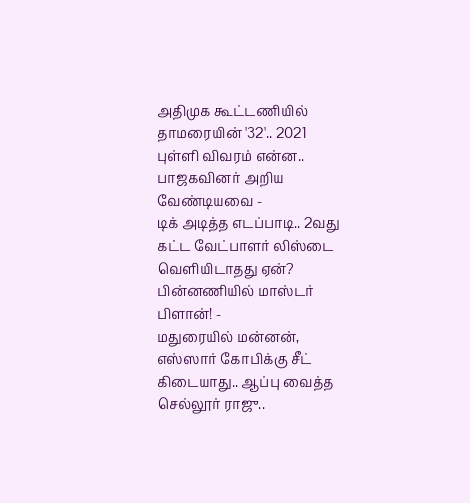அதிமுக கூட்டணியில் தாமரையின் '32'.. 2021 புள்ளி விவரம் என்ன.. பாஜகவினர் அறிய வேண்டியவை -
டிக் அடித்த எடப்பாடி.. 2வது கட்ட வேட்பாளர் லிஸ்டை வெளியிடாதது ஏன்? பின்னணியில் மாஸ்டர் பிளான்! -
மதுரையில் மன்னன், எஸ்ஸார் கோபிக்கு சீட் கிடையாது.. ஆப்பு வைத்த செல்லூர் ராஜு..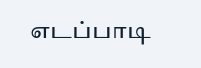எடப்பாடி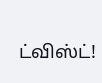ட்விஸ்ட்!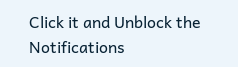Click it and Unblock the Notifications